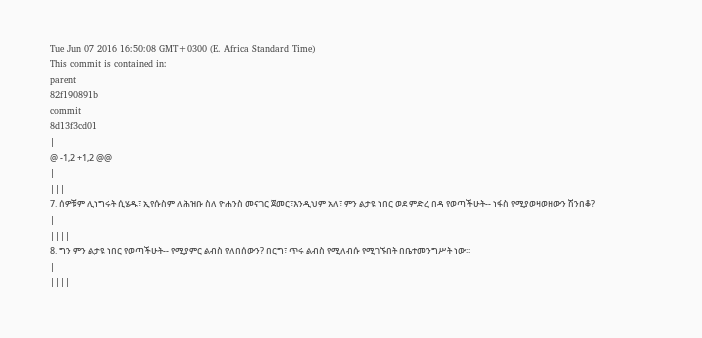Tue Jun 07 2016 16:50:08 GMT+0300 (E. Africa Standard Time)
This commit is contained in:
parent
82f190891b
commit
8d13f3cd01
|
@ -1,2 +1,2 @@
|
|||
7. ሰዎቹም ሊነግሩት ሲሄዱ፣ ኢየሱስም ለሕዝቡ ስለ ዮሐንስ መናገር ጀመር፣እንዲህም አለ፣ ምን ልታዩ ነበር ወደ ምድረ በዳ የወጣችሁት-- ነፋስ የሚያወዛወዘውን ሽንበቆ?
|
||||
8. ግን ምን ልታዩ ነበር የወጣችሁት-- የሚያምር ልብስ የለበሰውን? በርግ፣ ጥሩ ልብስ የሚለብሱ የሚገኙበት በቤተመንግሥት ነው፡፡
|
||||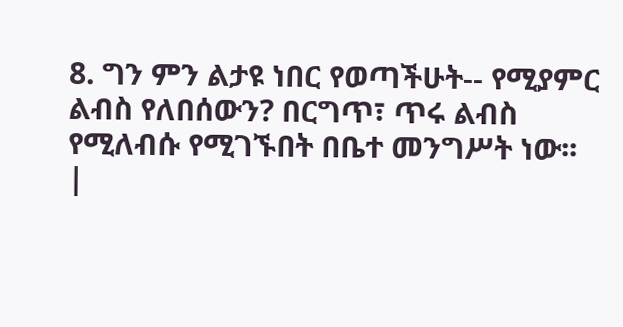8. ግን ምን ልታዩ ነበር የወጣችሁት-- የሚያምር ልብስ የለበሰውን? በርግጥ፣ ጥሩ ልብስ የሚለብሱ የሚገኙበት በቤተ መንግሥት ነው፡፡
|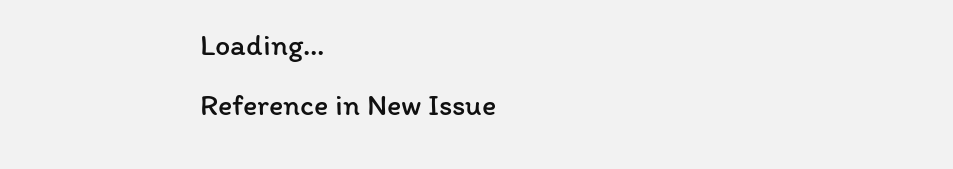Loading…
Reference in New Issue